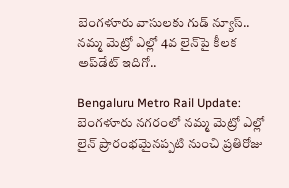బెంగళూరు వాసులకు గుడ్ న్యూస్.. నమ్మ మెట్రో ఎల్లో 4వ లైన్‌పై కీలక అప్‌డేట్ ఇదిగో..

Bengaluru Metro Rail Update: బెంగళూరు నగరంలో నమ్మ మెట్రో ఎల్లో లైన్ ప్రారంభమైనప్పటి నుంచి ప్రతిరోజు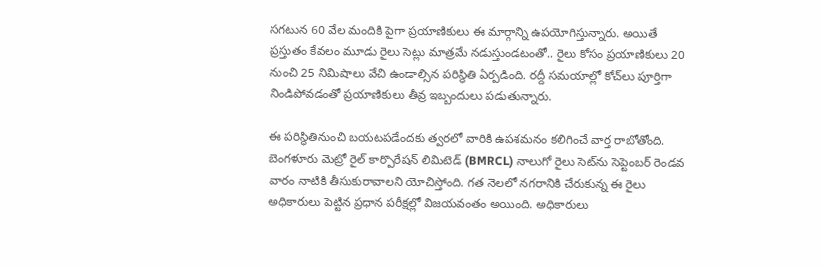సగటున 60 వేల మందికి పైగా ప్రయాణికులు ఈ మార్గాన్ని ఉపయోగిస్తున్నారు. అయితే ప్రస్తుతం కేవలం మూడు రైలు సెట్లు మాత్రమే నడుస్తుండటంతో.. రైలు కోసం ప్రయాణికులు 20 నుంచి 25 నిమిషాలు వేచి ఉండాల్సిన పరిస్థితి ఏర్పడింది. రద్దీ సమయాల్లో కోచ్‌లు పూర్తిగా నిండిపోవడంతో ప్రయాణికులు తీవ్ర ఇబ్బందులు పడుతున్నారు.

ఈ పరిస్థితినుంచి బయటపడేందకు త్వరలో వారికి ఉపశమనం కలిగించే వార్త రాబోతోంది. బెంగళూరు మెట్రో రైల్ కార్పొరేషన్ లిమిటెడ్ (BMRCL) నాలుగో రైలు సెట్‌ను సెప్టెంబర్ రెండవ వారం నాటికి తీసుకురావాలని యోచిస్తోంది. గత నెలలో నగరానికి చేరుకున్న ఈ రైలు అధికారులు పెట్టిన ప్రధాన పరీక్షల్లో విజయవంతం అయింది. అధికారులు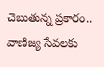చెబుతున్న ప్రకారం.. వాణిజ్య సేవలకు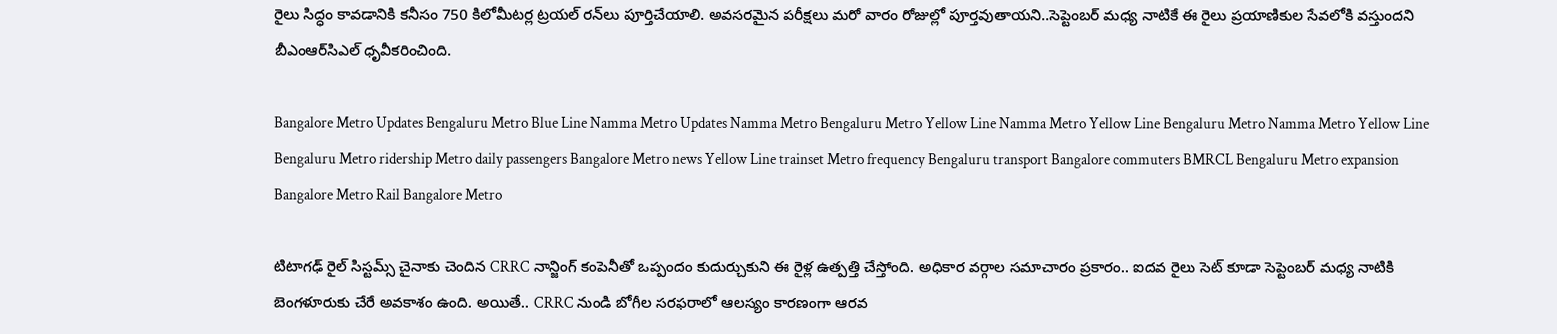రైలు సిద్ధం కావడానికి కనీసం 750 కిలోమీటర్ల ట్రయల్ రన్‌లు పూర్తిచేయాలి. అవసరమైన పరీక్షలు మరో వారం రోజుల్లో పూర్తవుతాయని..సెప్టెంబర్ మధ్య నాటికే ఈ రైలు ప్రయాణికుల సేవలోకి వస్తుందని బీఎంఆర్‌సిఎల్ ధృవీకరించింది.

Bangalore Metro Updates Bengaluru Metro Blue Line Namma Metro Updates Namma Metro Bengaluru Metro Yellow Line Namma Metro Yellow Line Bengaluru Metro Namma Metro Yellow Line Bengaluru Metro ridership Metro daily passengers Bangalore Metro news Yellow Line trainset Metro frequency Bengaluru transport Bangalore commuters BMRCL Bengaluru Metro expansion Bangalore Metro Rail Bangalore Metro

టిటాగఢ్ రైల్ సిస్టమ్స్ చైనాకు చెందిన CRRC నాన్జింగ్ కంపెనీతో ఒప్పందం కుదుర్చుకుని ఈ రైళ్ల ఉత్పత్తి చేస్తోంది. అధికార వర్గాల సమాచారం ప్రకారం.. ఐదవ రైలు సెట్ కూడా సెప్టెంబర్ మధ్య నాటికి బెంగళూరుకు చేరే అవకాశం ఉంది. అయితే.. CRRC నుండి బోగీల సరఫరాలో ఆలస్యం కారణంగా ఆరవ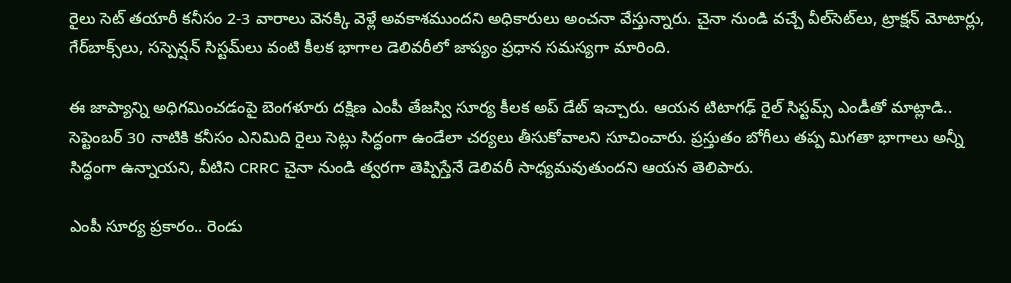రైలు సెట్ తయారీ కనీసం 2-3 వారాలు వెనక్కి వెళ్లే అవకాశముందని అధికారులు అంచనా వేస్తున్నారు. చైనా నుండి వచ్చే వీల్‌సెట్‌లు, ట్రాక్షన్ మోటార్లు, గేర్‌బాక్స్‌లు, సస్పెన్షన్ సిస్టమ్‌లు వంటి కీలక భాగాల డెలివరీలో జాప్యం ప్రధాన సమస్యగా మారింది.

ఈ జాప్యాన్ని అధిగమించడంపై బెంగళూరు దక్షిణ ఎంపీ తేజస్వి సూర్య కీలక అప్ డేట్ ఇచ్చారు. ఆయన టిటాగఢ్ రైల్ సిస్టమ్స్ ఎండీతో మాట్లాడి.. సెప్టెంబర్ 30 నాటికి కనీసం ఎనిమిది రైలు సెట్లు సిద్ధంగా ఉండేలా చర్యలు తీసుకోవాలని సూచించారు. ప్రస్తుతం బోగీలు తప్ప మిగతా భాగాలు అన్నీ సిద్ధంగా ఉన్నాయని, వీటిని CRRC చైనా నుండి త్వరగా తెప్పిస్తేనే డెలివరీ సాధ్యమవుతుందని ఆయన తెలిపారు.

ఎంపీ సూర్య ప్రకారం.. రెండు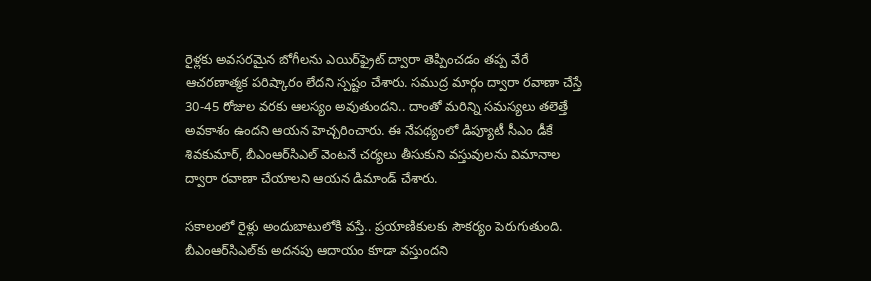రైళ్లకు అవసరమైన బోగీలను ఎయిర్‌ఫ్రైట్ ద్వారా తెప్పించడం తప్ప వేరే ఆచరణాత్మక పరిష్కారం లేదని స్పష్టం చేశారు. సముద్ర మార్గం ద్వారా రవాణా చేస్తే 30-45 రోజుల వరకు ఆలస్యం అవుతుందని.. దాంతో మరిన్ని సమస్యలు తలెత్తే అవకాశం ఉందని ఆయన హెచ్చరించారు. ఈ నేపథ్యంలో డిప్యూటీ సీఎం డీకే శివకుమార్, బీఎంఆర్‌సిఎల్ వెంటనే చర్యలు తీసుకుని వస్తువులను విమానాల ద్వారా రవాణా చేయాలని ఆయన డిమాండ్ చేశారు.

సకాలంలో రైళ్లు అందుబాటులోకి వస్తే.. ప్రయాణికులకు సౌకర్యం పెరుగుతుంది. బీఎంఆర్‌సిఎల్‌కు అదనపు ఆదాయం కూడా వస్తుందని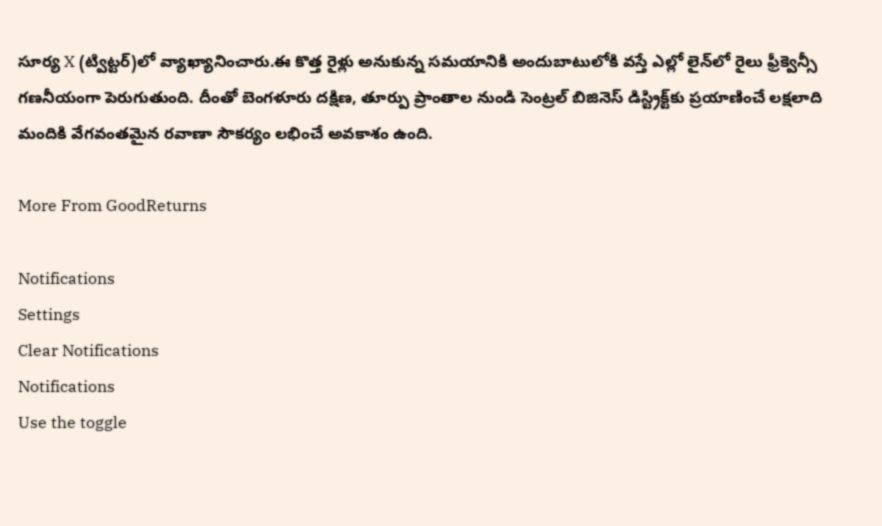సూర్య X (ట్విట్టర్)లో వ్యాఖ్యానించారు.ఈ కొత్త రైళ్లు అనుకున్న సమయానికి అందుబాటులోకి వస్తే ఎల్లో లైన్‌లో రైలు ఫ్రీక్వెన్సీ గణనీయంగా పెరుగుతుంది. దీంతో బెంగళూరు దక్షిణ, తూర్పు ప్రాంతాల నుండి సెంట్రల్ బిజినెస్ డిస్ట్రిక్ట్‌కు ప్రయాణించే లక్షలాది మందికి వేగవంతమైన రవాణా సౌకర్యం లభించే అవకాశం ఉంది.

More From GoodReturns

Notifications
Settings
Clear Notifications
Notifications
Use the toggle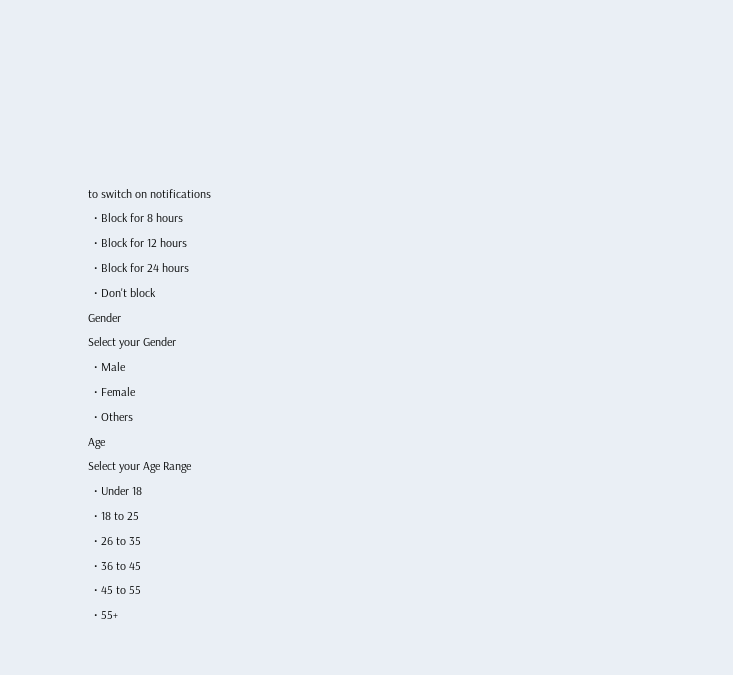to switch on notifications
  • Block for 8 hours
  • Block for 12 hours
  • Block for 24 hours
  • Don't block
Gender
Select your Gender
  • Male
  • Female
  • Others
Age
Select your Age Range
  • Under 18
  • 18 to 25
  • 26 to 35
  • 36 to 45
  • 45 to 55
  • 55+